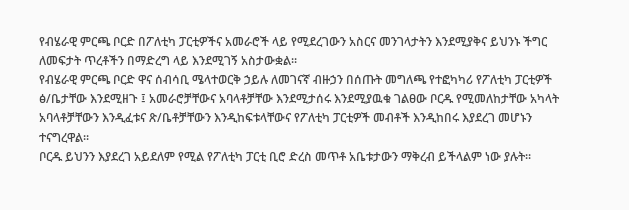የብሄራዊ ምርጫ ቦርድ በፖለቲካ ፓርቲዎችና አመራሮች ላይ የሚደረገውን አስርና መንገላታትን እንደሚያቅና ይህንኑ ችግር ለመፍታት ጥረቶችን በማድረግ ላይ እንደሚገኝ አስታውቋል፡፡
የብሄራዊ ምርጫ ቦርድ ዋና ሰብሳቢ ሜላተወርቅ ኃይሉ ለመገናኛ ብዙኃን በሰጡት መግለጫ የተፎካካሪ የፖለቲካ ፓርቲዎች ፅ/ቤታቸው እንደሚዘጉ ፤ አመራሮቻቸውና አባላቶቻቸው እንደሚታሰሩ እንደሚያዉቁ ገልፀው ቦርዱ የሚመለከታቸው አካላት አባላቶቻቸውን እንዲፈቱና ጽ/ቤቶቻቸውን እንዲከፍቱላቸውና የፖለቲካ ፓርቲዎች መብቶች እንዲከበሩ እያደረገ መሆኑን ተናግረዋል፡፡
ቦርዱ ይህንን እያደረገ አይደለም የሚል የፖለቲካ ፓርቲ ቢሮ ድረስ መጥቶ አቤቱታውን ማቅረብ ይችላልም ነው ያሉት፡፡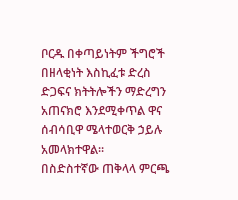ቦርዱ በቀጣይነትም ችግሮች በዘላቂነት እስኪፈቱ ድረስ ድጋፍና ክትትሎችን ማድረግን አጠናክሮ እንደሚቀጥል ዋና ሰብሳቢዋ ሜላተወርቅ ኃይሉ አመላክተዋል፡፡
በስድስተኛው ጠቅላላ ምርጫ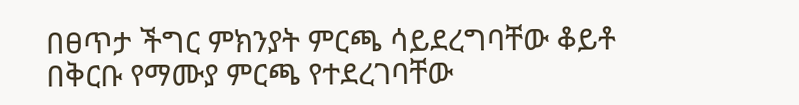በፀጥታ ችግር ምክንያት ምርጫ ሳይደረግባቸው ቆይቶ በቅርቡ የማሙያ ምርጫ የተደረገባቸው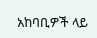አከባቢዎች ላይ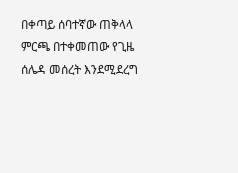በቀጣይ ሰባተኛው ጠቅላላ ምርጫ በተቀመጠው የጊዜ ሰሌዳ መሰረት እንደሚደረግ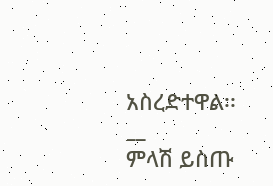አስረድተዋል፡፡
__
ምላሽ ይስጡ